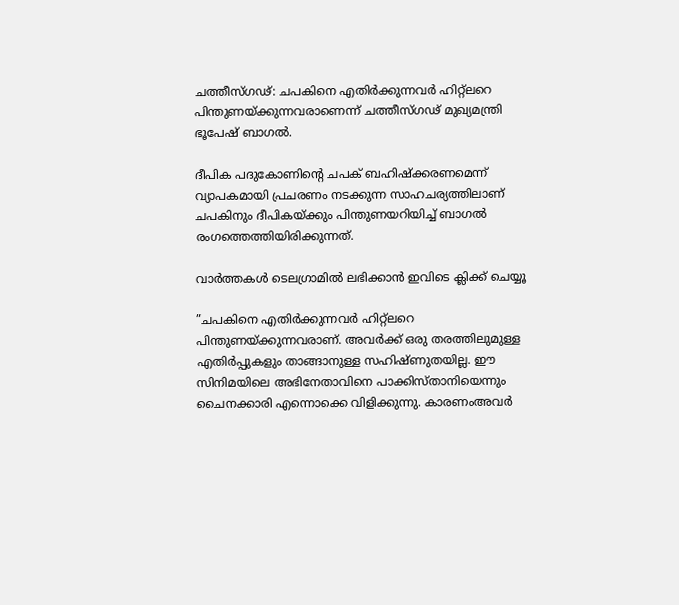ചത്തീസ്ഗഢ്: ചപകിനെ എതിര്‍ക്കുന്നവര്‍ ഹിറ്റ്‌ലറെ പിന്തുണയ്ക്കുന്നവരാണെന്ന് ചത്തീസ്ഗഢ് മുഖ്യമന്ത്രി ഭൂപേഷ് ബാഗല്‍.

ദീപിക പദുകോണിന്റെ ചപക് ബഹിഷ്‌ക്കരണമെന്ന് വ്യാപകമായി പ്രചരണം നടക്കുന്ന സാഹചര്യത്തിലാണ് ചപകിനും ദീപികയ്ക്കും പിന്തുണയറിയിച്ച് ബാഗല്‍ രംഗത്തെത്തിയിരിക്കുന്നത്.

വാര്‍ത്തകള്‍ ടെലഗ്രാമില്‍ ലഭിക്കാന്‍ ഇവിടെ ക്ലിക്ക് ചെയ്യൂ

”ചപകിനെ എതിര്‍ക്കുന്നവര്‍ ഹിറ്റ്‌ലറെ പിന്തുണയ്ക്കുന്നവരാണ്. അവര്‍ക്ക് ഒരു തരത്തിലുമുള്ള എതിര്‍പ്പുകളും താങ്ങാനുള്ള സഹിഷ്ണുതയില്ല. ഈ സിനിമയിലെ അഭിനേതാവിനെ പാക്കിസ്താനിയെന്നും ചൈനക്കാരി എന്നൊക്കെ വിളിക്കുന്നു. കാരണംഅവര്‍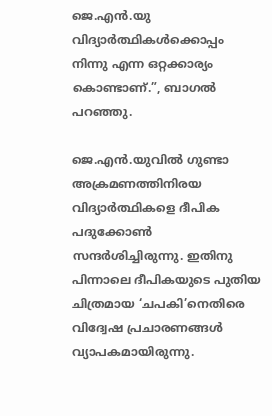ജെ.എന്‍.യു വിദ്യാര്‍ത്ഥികള്‍ക്കൊപ്പം നിന്നു എന്ന ഒറ്റക്കാര്യം കൊണ്ടാണ്.”, ബാഗല്‍ പറഞ്ഞു.

ജെ.എന്‍.യുവില്‍ ഗുണ്ടാ അക്രമണത്തിനിരയ വിദ്യാര്‍ത്ഥികളെ ദീപിക പദുക്കോണ്‍ സന്ദര്‍ശിച്ചിരുന്നു. ഇതിനു പിന്നാലെ ദീപികയുടെ പുതിയ ചിത്രമായ ‘ചപകി’നെതിരെ വിദ്വേഷ പ്രചാരണങ്ങള്‍ വ്യാപകമായിരുന്നു.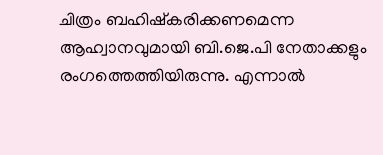ചിത്രം ബഹിഷ്‌കരിക്കണമെന്ന ആഹ്വാനവുമായി ബി.ജെ.പി നേതാക്കളും രംഗത്തെത്തിയിരുന്നു. എന്നാല്‍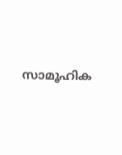സാമൂഹിക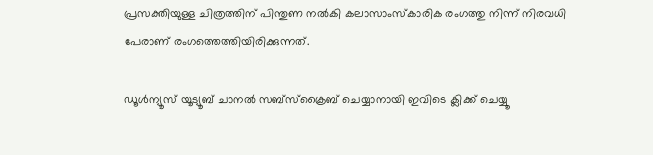പ്രസക്തിയുള്ള ചിത്രത്തിന് പിന്തുണ നല്‍കി കലാസാംസ്‌കാരിക രംഗത്തു നിന്ന് നിരവധി പേരാണ് രംഗത്തെത്തിയിരിക്കുന്നത്.

ഡൂൾന്യൂസ് യൂട്യൂബ് ചാനൽ സബ്സ്ക്രൈബ് ചെയ്യാനായി ഇവിടെ ക്ലിക്ക് ചെയ്യൂ